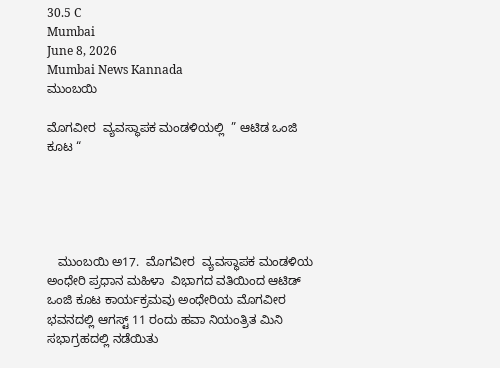30.5 C
Mumbai
June 8, 2026
Mumbai News Kannada
ಮುಂಬಯಿ

ಮೊಗವೀರ  ವ್ಯವಸ್ಥಾಪಕ ಮಂಡಳಿಯಲ್ಲಿ  ” ಆಟಿಡ ಒಂಜಿ ಕೂಟ “





   ಮುಂಬಯಿ ಅ17.  ಮೊಗವೀರ  ವ್ಯವಸ್ಥಾಪಕ ಮಂಡಳಿಯ ಅಂಧೇರಿ ಪ್ರಧಾನ ಮಹಿಳಾ  ವಿಭಾಗದ ವತಿಯಿಂದ ಆಟಿಡ್ ಒಂಜಿ ಕೂಟ ಕಾರ್ಯಕ್ರಮವು ಅಂಧೇರಿಯ ಮೊಗವೀರ ಭವನದಲ್ಲಿ ಆಗಸ್ಟ್ 11 ರಂದು ಹವಾ ನಿಯಂತ್ರಿತ ಮಿನಿ ಸಭಾಗ್ರಹದಲ್ಲಿ ನಡೆಯಿತು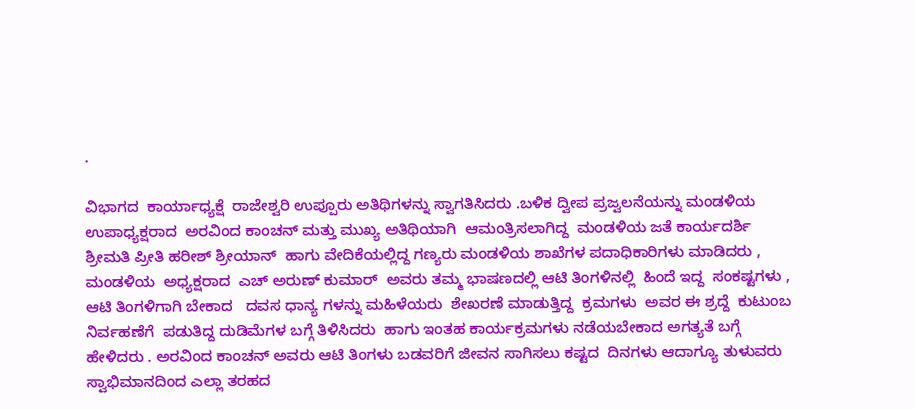.

ವಿಭಾಗದ  ಕಾರ್ಯಾಧ್ಯಕ್ಷೆ  ರಾಜೇಶ್ವರಿ ಉಪ್ಪೂರು ಅತಿಥಿಗಳನ್ನು ಸ್ವಾಗತಿಸಿದರು .ಬಳಿಕ ದ್ವೀಪ ಪ್ರಜ್ವಲನೆಯನ್ನು ಮಂಡಳಿಯ  ಉಪಾಧ್ಯಕ್ಷರಾದ  ಅರವಿಂದ ಕಾಂಚನ್ ಮತ್ತು ಮುಖ್ಯ ಅತಿಥಿಯಾಗಿ  ಆಮಂತ್ರಿಸಲಾಗಿದ್ದ  ಮಂಡಳಿಯ ಜತೆ ಕಾರ್ಯದರ್ಶಿ  ಶ್ರೀಮತಿ ಪ್ರೀತಿ ಹರೀಶ್ ಶ್ರೀಯಾನ್  ಹಾಗು ವೇದಿಕೆಯಲ್ಲಿದ್ದ ಗಣ್ಯರು ಮಂಡಳಿಯ ಶಾಖೆಗಳ ಪದಾಧಿಕಾರಿಗಳು ಮಾಡಿದರು , ಮಂಡಳಿಯ  ಅಧ್ಯಕ್ಷರಾದ  ಎಚ್ ಅರುಣ್ ಕುಮಾರ್  ಅವರು ತಮ್ಮ ಭಾಷಣದಲ್ಲಿ ಆಟಿ ತಿಂಗಳಿನಲ್ಲಿ  ಹಿಂದೆ ಇದ್ದ  ಸಂಕಷ್ಟಗಳು , ಆಟಿ ತಿಂಗಳಿಗಾಗಿ ಬೇಕಾದ   ದವಸ ಧಾನ್ಯ ಗಳನ್ನು ಮಹಿಳೆಯರು  ಶೇಖರಣೆ ಮಾಡುತ್ತಿದ್ದ  ಕ್ರಮಗಳು  ಅವರ ಈ ಶ್ರದ್ದೆ  ಕುಟುಂಬ ನಿರ್ವಹಣೆಗೆ  ಪಡುತಿದ್ದ ದುಡಿಮೆಗಳ ಬಗ್ಗೆ ತಿಳಿಸಿದರು  ಹಾಗು ಇಂತಹ ಕಾರ್ಯಕ್ರಮಗಳು ನಡೆಯಬೇಕಾದ ಅಗತ್ಯತೆ ಬಗ್ಗೆ ಹೇಳಿದರು . ಅರವಿಂದ ಕಾಂಚನ್ ಅವರು ಆಟಿ ತಿಂಗಳು ಬಡವರಿಗೆ ಜೀವನ ಸಾಗಿಸಲು ಕಷ್ಟದ  ದಿನಗಳು ಆದಾಗ್ಯೂ ತುಳುವರು  ಸ್ವಾಭಿಮಾನದಿಂದ ಎಲ್ಲಾ ತರಹದ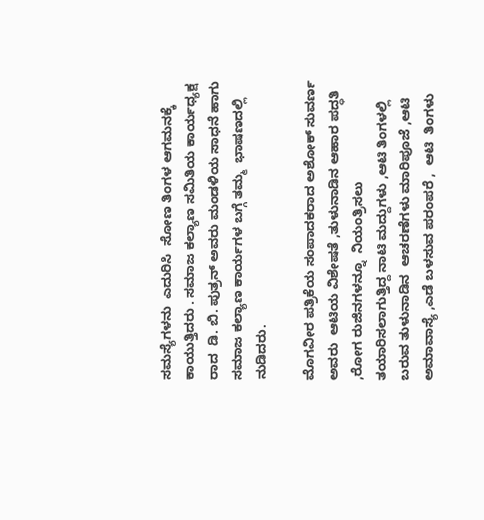ಸಮಸ್ಯೆಗಳನು  ಎದುರಿಸಿ  ಸೋಣ ತಿಂಗಳ ಆಗಮನಕ್ಕೆ ಕಾಯುತ್ತಿದರು . ಸಮಾಜ ಕಲ್ಯಾಣ ಸಮಿತಿಯ ಕಾರ್ಯಧ್ಯಕ್ಷ ರಾದ  ಡಿ. ಬಿ. ಪುತ್ರನ್ ಅವರು ಮಂಡಳಿಯ ಸಾಧನೆ ಹಾಗು ಸಮಾಜ ಕಲ್ಯಾಣ ಕಾರ್ಯಗಳ ಬಗ್ಗೆ ತಮ್ಮ  ಭಾಷಣದಲ್ಲಿ ನುಡಿದರು.

ಮೊಗವೀರ ಪತ್ರಿಕೆಯ ಸಂಪಾದಕರಾದ ಅಶೋಕ್ ಸುವರ್ಣ ಅವರು  ಆಟಿಯ ವಿಶೇಷತೆ ,ತುಳುನಾಡಿನ ಆಹಾರ ಪದ್ಧತಿ ,ರೋಗ ರುಜಿನಗಳನ್ನೂ  ನಿಯಂತ್ರಿಸಲು ತಯಾರಿಸಲಾಗುತ್ತಿದ್ದ ನಾಟಿ ಮದ್ದುಗಳು ,ಆಟಿ ತಿಂಗಳಲ್ಲಿ ಬರುವ ತುಳುನಾಡಿನ  ಆಚರಣೆಗಳು ಮಾರಿಪೂಜೆ ,ಆಟಿ ಅಮಾವಾಸ್ಯೆ ,ಎಡೆ ಬಳಸುವ ಪರಂಪರೆ ,  ಆಟಿ  ತಿಂಗಳು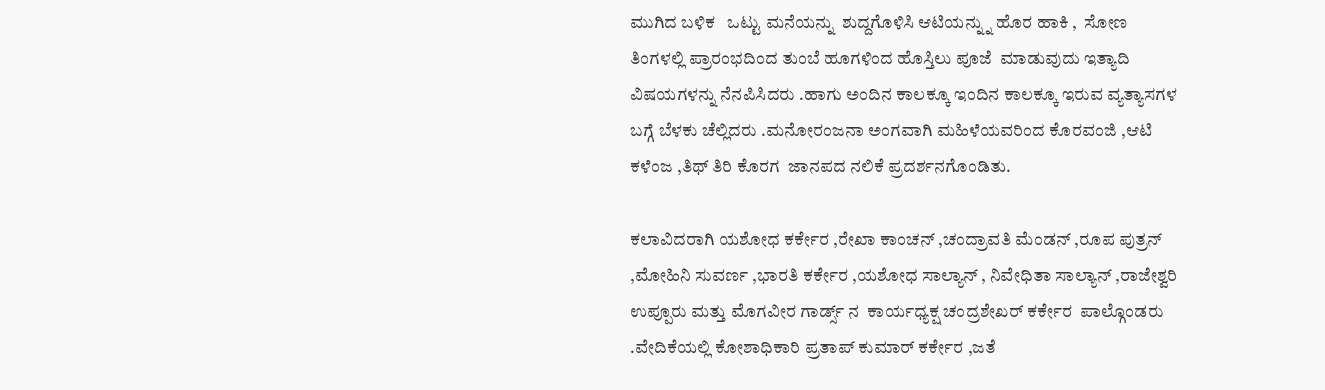ಮುಗಿದ ಬಳಿಕ   ಒಟ್ಟು ಮನೆಯನ್ನು  ಶುದ್ದಗೊಳಿಸಿ ಆಟಿಯನ್ನ್ನು ಹೊರ ಹಾಕಿ ,  ಸೋಣ ತಿಂಗಳಲ್ಲಿ ಪ್ರಾರಂಭದಿಂದ ತುಂಬೆ ಹೂಗಳಿಂದ ಹೊಸ್ತಿಲು ಪೂಜೆ  ಮಾಡುವುದು ಇತ್ಯಾದಿ ವಿಷಯಗಳನ್ನು ನೆನಪಿಸಿದರು .ಹಾಗು ಅಂದಿನ ಕಾಲಕ್ಕೂ ಇಂದಿನ ಕಾಲಕ್ಕೂ ಇರುವ ವ್ಯತ್ಯಾಸಗಳ ಬಗ್ಗೆ ಬೆಳಕು ಚೆಲ್ಲಿದರು .ಮನೋರಂಜನಾ ಅಂಗವಾಗಿ ಮಹಿಳೆಯವರಿಂದ ಕೊರವಂಜಿ ,ಆಟಿ ಕಳೆಂಜ ,ತಿಥ್ ತಿರಿ ಕೊರಗ  ಜಾನಪದ ನಲಿಕೆ ಪ್ರದರ್ಶನಗೊಂಡಿತು.

ಕಲಾವಿದರಾಗಿ ಯಶೋಧ ಕರ್ಕೇರ ,ರೇಖಾ ಕಾಂಚನ್ ,ಚಂದ್ರಾವತಿ ಮೆಂಡನ್ ,ರೂಪ ಪುತ್ರನ್ ,ಮೋಹಿನಿ ಸುವರ್ಣ ,ಭಾರತಿ ಕರ್ಕೇರ ,ಯಶೋಧ ಸಾಲ್ಯಾನ್ , ನಿವೇಧಿತಾ ಸಾಲ್ಯಾನ್ ,ರಾಜೇಶ್ವರಿ ಉಪ್ಪೂರು ಮತ್ತು ಮೊಗವೀರ ಗಾರ್ಡ್ಸ್ ನ  ಕಾರ್ಯಧ್ಯಕ್ಷ ಚಂದ್ರಶೇಖರ್ ಕರ್ಕೇರ  ಪಾಲ್ಗೊಂಡರು .ವೇದಿಕೆಯಲ್ಲಿ ಕೋಶಾಧಿಕಾರಿ ಪ್ರತಾಪ್ ಕುಮಾರ್ ಕರ್ಕೇರ ,ಜತೆ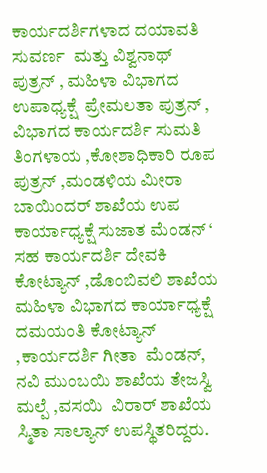ಕಾರ್ಯದರ್ಶಿಗಳಾದ ದಯಾವತಿ ಸುವರ್ಣ  ಮತ್ತು ವಿಶ್ವನಾಥ್ ಪುತ್ರನ್ , ಮಹಿಳಾ ವಿಭಾಗದ ಉಪಾಧ್ಯಕ್ಷೆ  ಪ್ರೇಮಲತಾ ಪುತ್ರನ್ , ವಿಭಾಗದ ಕಾರ್ಯದರ್ಶಿ ಸುಮತಿ ತಿಂಗಳಾಯ ,ಕೋಶಾಧಿಕಾರಿ ರೂಪ ಪುತ್ರನ್ ,ಮಂಡಳಿಯ ಮೀರಾ ಬಾಯಿಂದರ್ ಶಾಖೆಯ ಉಪ ಕಾರ್ಯಾಧ್ಯಕ್ಷೆ ಸುಜಾತ ಮೆಂಡನ್ ‘ ಸಹ ಕಾರ್ಯದರ್ಶಿ ದೇವಕಿ ಕೋಟ್ಯಾನ್ ,ಡೊಂಬಿವಲಿ ಶಾಖೆಯ ಮಹಿಳಾ ವಿಭಾಗದ ಕಾರ್ಯಾಧ್ಯಕ್ಷೆ ದಮಯಂತಿ ಕೋಟ್ಯಾನ್ ,ಕಾರ್ಯದರ್ಶಿ ಗೀತಾ  ಮೆಂಡನ್, ನವಿ ಮುಂಬಯಿ ಶಾಖೆಯ ತೇಜಸ್ವಿ ಮಲ್ಪೆ ,ವಸಯಿ  ವಿರಾರ್ ಶಾಖೆಯ ಸ್ಮಿತಾ ಸಾಲ್ಯಾನ್ ಉಪಸ್ಥಿತರಿದ್ದರು.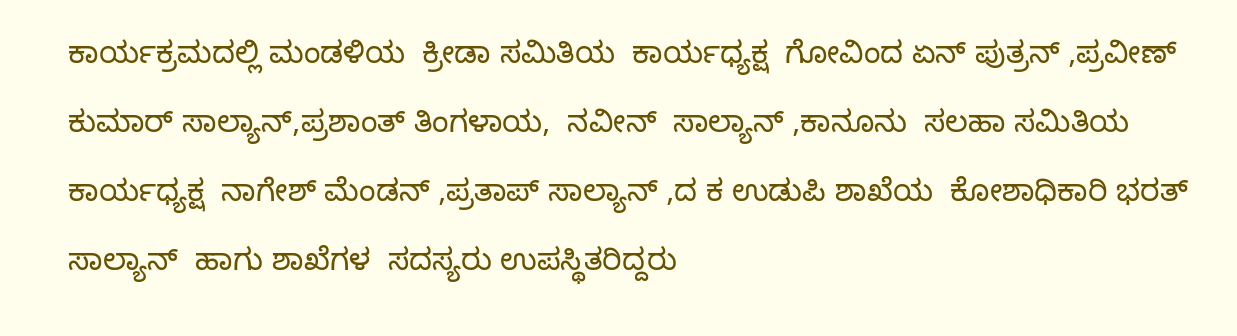ಕಾರ್ಯಕ್ರಮದಲ್ಲಿ ಮಂಡಳಿಯ  ಕ್ರೀಡಾ ಸಮಿತಿಯ  ಕಾರ್ಯಧ್ಯಕ್ಷ  ಗೋವಿಂದ ಏನ್ ಪುತ್ರನ್ ,ಪ್ರವೀಣ್ ಕುಮಾರ್ ಸಾಲ್ಯಾನ್,ಪ್ರಶಾಂತ್ ತಿಂಗಳಾಯ,  ನವೀನ್  ಸಾಲ್ಯಾನ್ ,ಕಾನೂನು  ಸಲಹಾ ಸಮಿತಿಯ ಕಾರ್ಯಧ್ಯಕ್ಷ  ನಾಗೇಶ್ ಮೆಂಡನ್ ,ಪ್ರತಾಪ್ ಸಾಲ್ಯಾನ್ ,ದ ಕ ಉಡುಪಿ ಶಾಖೆಯ  ಕೋಶಾಧಿಕಾರಿ ಭರತ್ ಸಾಲ್ಯಾನ್  ಹಾಗು ಶಾಖೆಗಳ  ಸದಸ್ಯರು ಉಪಸ್ಥಿತರಿದ್ದರು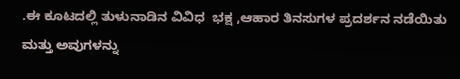.ಈ ಕೂಟದಲ್ಲಿ ತುಳುನಾಡಿನ ವಿವಿಧ  ಭಕ್ಷ ,ಆಹಾರ ತಿನಸುಗಳ ಪ್ರದರ್ಶನ ನಡೆಯಿತು ಮತ್ತು ಅವುಗಳನ್ನು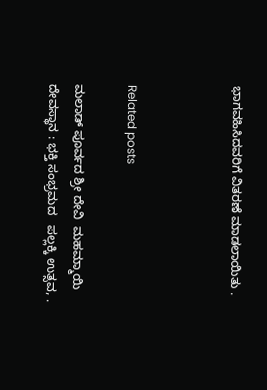ಭಾಗವಹಿಸಿದವರಿಗೆ ವಿತರಣೆ ಮಾಡಲಾಯಿತು .



Related posts

ಮಲಾಡ್ ಪೂರ್ವದ ಶ್ರೀ ದೇವಿ  ಮಹಮ್ಮಾಯಿ ದೇವಸ್ಥಾನ : ಭಕ್ತಿ ಸಂಭ್ರಮದ   ಪಲ್ಲಕ್ಕಿ ಉತ್ಸವ, .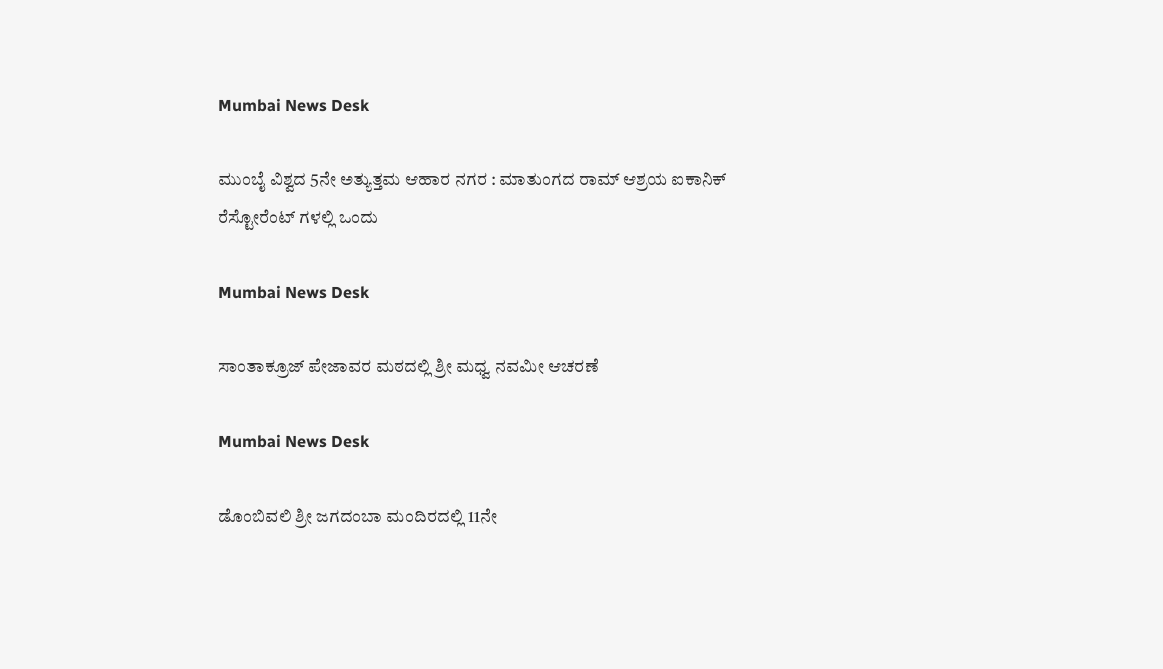Mumbai News Desk

ಮುಂಬೈ ವಿಶ್ವದ 5ನೇ ಅತ್ಯುತ್ತಮ ಆಹಾರ ನಗರ : ಮಾತುಂಗದ ರಾಮ್ ಆಶ್ರಯ ಐಕಾನಿಕ್ ರೆಸ್ಟೋರೆಂಟ್ ಗಳಲ್ಲಿ ಒಂದು

Mumbai News Desk

ಸಾಂತಾಕ್ರೂಜ್ ಪೇಜಾವರ ಮಠದಲ್ಲಿ ಶ್ರೀ ಮಧ್ವ ನವಮೀ ಆಚರಣೆ

Mumbai News Desk

ಡೊಂಬಿವಲಿ ಶ್ರೀ ಜಗದಂಬಾ ಮಂದಿರದಲ್ಲಿ 11ನೇ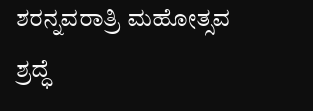ಶರನ್ನವರಾತ್ರಿ ಮಹೋತ್ಸವ ಶ್ರದ್ಧೆ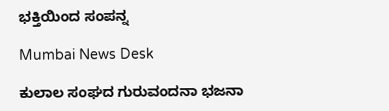ಭಕ್ತಿಯಿಂದ ಸಂಪನ್ನ

Mumbai News Desk

ಕುಲಾಲ ಸಂಘದ ಗುರುವಂದನಾ ಭಜನಾ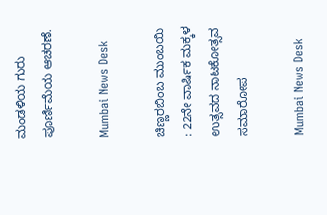ಮಂಡಳಿಯ ಗುರು ಪೂರ್ಣಿಮೆಯ ಆಚರಣೆ.

Mumbai News Desk

ಚಿಣ್ಣರಬಿಂಬ ಮುಂಬಯಿ : 22ನೇ ವಾರ್ಷಿಕ ಮಕ್ಕಳ ಉತ್ಸವದ ನಾಟಕೋತ್ಸವ ಸಮಾರೋಪ

Mumbai News Desk